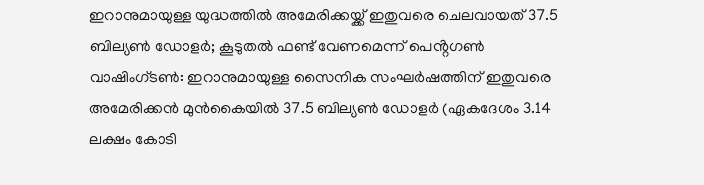ഇറാനുമായുള്ള യുദ്ധത്തിൽ അമേരിക്കയ്ക്ക് ഇതുവരെ ചെലവായത് 37.5 ബില്യൺ ഡോളർ; കൂടുതൽ ഫണ്ട് വേണമെന്ന് പെൻ്റഗൺ
വാഷിംഗ്ടൺ: ഇറാനുമായുള്ള സൈനിക സംഘർഷത്തിന് ഇതുവരെ അമേരിക്കൻ മുൻകൈയിൽ 37.5 ബില്യൺ ഡോളർ (ഏകദേശം 3.14 ലക്ഷം കോടി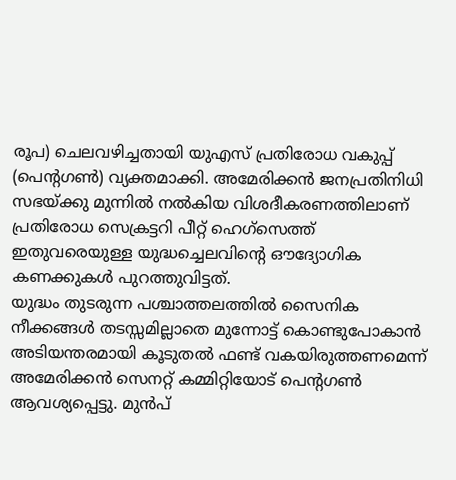രൂപ) ചെലവഴിച്ചതായി യുഎസ് പ്രതിരോധ വകുപ്പ് (പെൻ്റഗൺ) വ്യക്തമാക്കി. അമേരിക്കൻ ജനപ്രതിനിധി സഭയ്ക്കു മുന്നിൽ നൽകിയ വിശദീകരണത്തിലാണ് പ്രതിരോധ സെക്രട്ടറി പീറ്റ് ഹെഗ്സെത്ത് ഇതുവരെയുള്ള യുദ്ധച്ചെലവിൻ്റെ ഔദ്യോഗിക കണക്കുകൾ പുറത്തുവിട്ടത്.
യുദ്ധം തുടരുന്ന പശ്ചാത്തലത്തിൽ സൈനിക നീക്കങ്ങൾ തടസ്സമില്ലാതെ മുന്നോട്ട് കൊണ്ടുപോകാൻ അടിയന്തരമായി കൂടുതൽ ഫണ്ട് വകയിരുത്തണമെന്ന് അമേരിക്കൻ സെനറ്റ് കമ്മിറ്റിയോട് പെൻ്റഗൺ ആവശ്യപ്പെട്ടു. മുൻപ്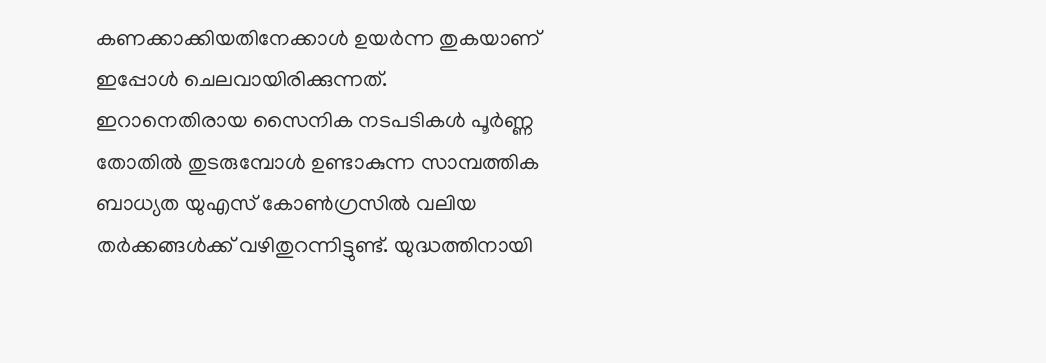കണക്കാക്കിയതിനേക്കാൾ ഉയർന്ന തുകയാണ് ഇപ്പോൾ ചെലവായിരിക്കുന്നത്.
ഇറാനെതിരായ സൈനിക നടപടികൾ പൂർണ്ണ തോതിൽ തുടരുമ്പോൾ ഉണ്ടാകുന്ന സാമ്പത്തിക ബാധ്യത യുഎസ് കോൺഗ്രസിൽ വലിയ തർക്കങ്ങൾക്ക് വഴിതുറന്നിട്ടുണ്ട്. യുദ്ധത്തിനായി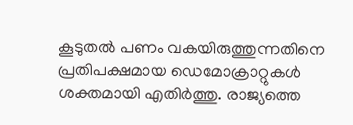കൂടുതൽ പണം വകയിരുത്തുന്നതിനെ പ്രതിപക്ഷമായ ഡെമോക്രാറ്റുകൾ ശക്തമായി എതിർത്തു. രാജ്യത്തെ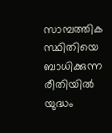സാമ്പത്തിക സ്ഥിതിയെ ബാധിക്കുന്ന രീതിയിൽ യുദ്ധം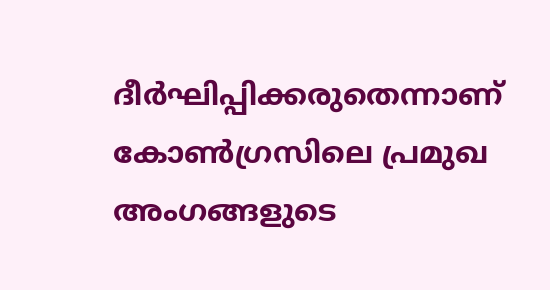ദീർഘിപ്പിക്കരുതെന്നാണ് കോൺഗ്രസിലെ പ്രമുഖ അംഗങ്ങളുടെ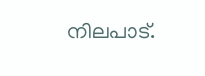നിലപാട്.